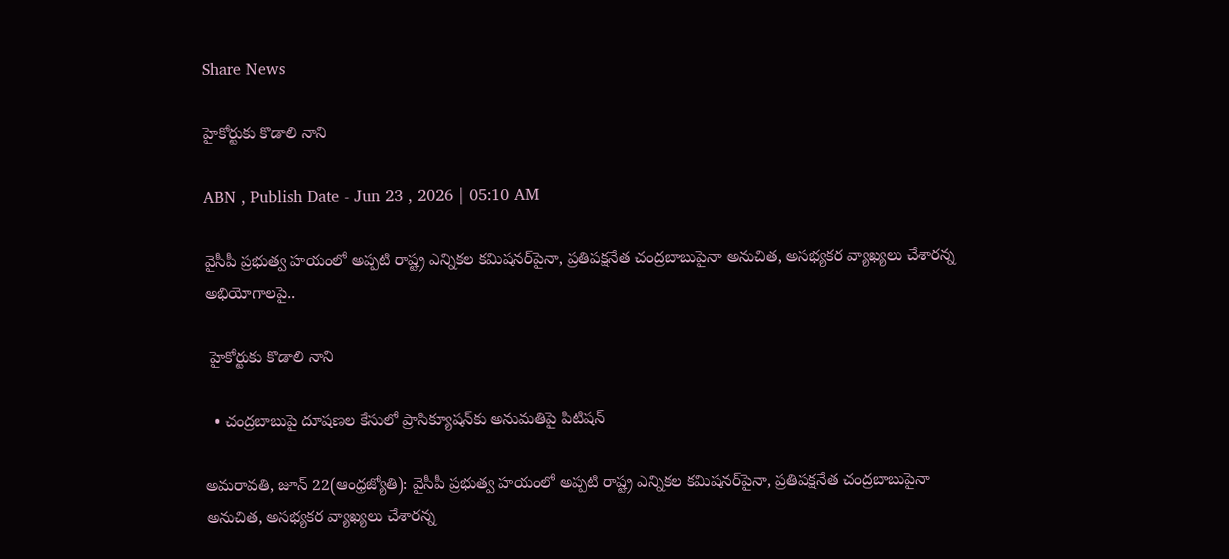Share News

హైకోర్టుకు కొడాలి నాని

ABN , Publish Date - Jun 23 , 2026 | 05:10 AM

వైసీపీ ప్రభుత్వ హయంలో అప్పటి రాష్ట్ర ఎన్నికల కమిషనర్‌పైనా, ప్రతిపక్షనేత చంద్రబాబుపైనా అనుచిత, అసభ్యకర వ్యాఖ్యలు చేశారన్న అభియోగాలపై..

 హైకోర్టుకు కొడాలి నాని

  • చంద్రబాబుపై దూషణల కేసులో ప్రాసిక్యూషన్‌కు అనుమతిపై పిటిషన్‌

అమరావతి, జూన్‌ 22(ఆంధ్రజ్యోతి): వైసీపీ ప్రభుత్వ హయంలో అప్పటి రాష్ట్ర ఎన్నికల కమిషనర్‌పైనా, ప్రతిపక్షనేత చంద్రబాబుపైనా అనుచిత, అసభ్యకర వ్యాఖ్యలు చేశారన్న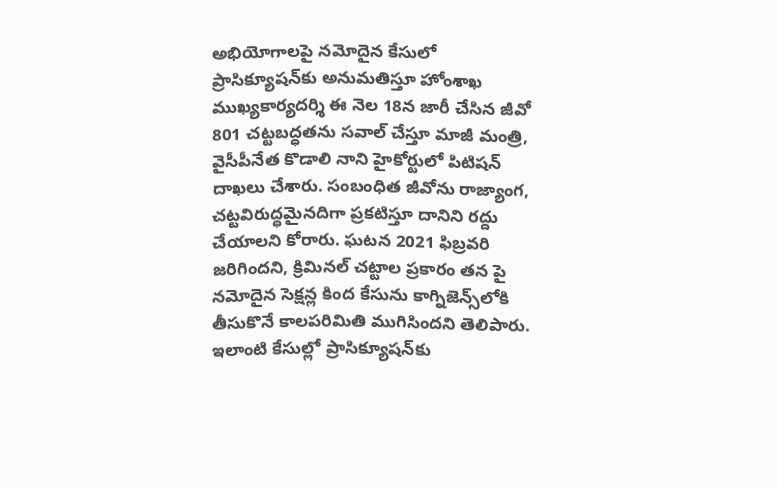అభియోగాలపై నమోదైన కేసులో ప్రాసిక్యూషన్‌కు అనుమతిస్తూ హోంశాఖ ముఖ్యకార్యదర్శి ఈ నెల 18న జారీ చేసిన జీవో 801 చట్టబద్ధతను సవాల్‌ చేస్తూ మాజీ మంత్రి, వైసీపీనేత కొడాలి నాని హైకోర్టులో పిటిషన్‌ దాఖలు చేశారు. సంబంధిత జీవోను రాజ్యాంగ, చట్టవిరుద్ధమైనదిగా ప్రకటిస్తూ దానిని రద్దు చేయాలని కోరారు. ఘటన 2021 ఫిబ్రవరి జరిగిందని, క్రిమినల్‌ చట్టాల ప్రకారం తన పై నమోదైన సెక్షన్ల కింద కేసును కాగ్నిజెన్స్‌లోకి తీసుకొనే కాలపరిమితి ముగిసిందని తెలిపారు. ఇలాంటి కేసుల్లో ప్రాసిక్యూషన్‌కు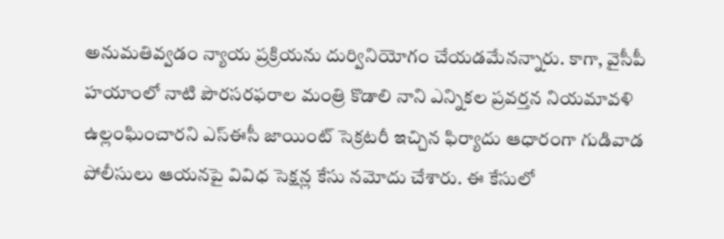అనుమతివ్వడం న్యాయ ప్రక్రియను దుర్వినియోగం చేయడమేనన్నారు. కాగా, వైసీపీ హయాంలో నాటి పౌరసరఫరాల మంత్రి కొడాలి నాని ఎన్నికల ప్రవర్తన నియమావళి ఉల్లంఘించారని ఎస్‌ఈసీ జాయింట్‌ సెక్రటరీ ఇచ్చిన ఫిర్యాదు ఆధారంగా గుడివాడ పోలీసులు ఆయనపై వివిధ సెక్షన్ల కేసు నమోదు చేశారు. ఈ కేసులో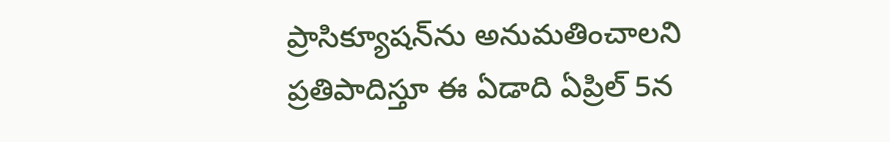ప్రాసిక్యూషన్‌ను అనుమతించాలని ప్రతిపాదిస్తూ ఈ ఏడాది ఏప్రిల్‌ 5న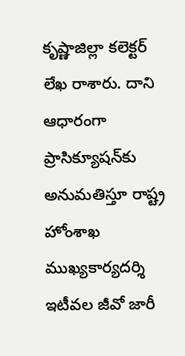కృష్ణాజిల్లా కలెక్టర్‌ లేఖ రాశారు. దాని ఆధారంగా ప్రాసిక్యూషన్‌కు అనుమతిస్తూ రాష్ట్ర హోంశాఖ ముఖ్యకార్యదర్శి ఇటీవల జీవో జారీ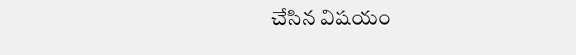చేసిన విషయం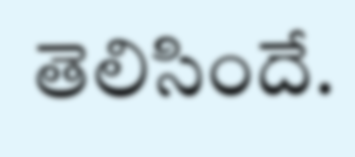తెలిసిందే.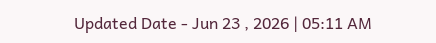Updated Date - Jun 23 , 2026 | 05:11 AM